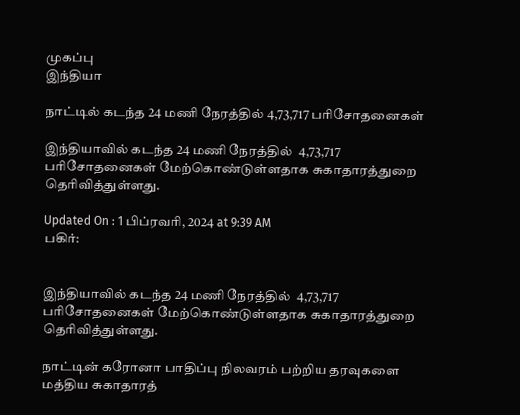முகப்பு
இந்தியா

நாட்டில் கடந்த 24 மணி நேரத்தில் 4,73,717 பரிசோதனைகள்

இந்தியாவில் கடந்த 24 மணி நேரத்தில்  4,73,717 பரிசோதனைகள் மேற்கொண்டுள்ளதாக சுகாதாரத்துறை தெரிவித்துள்ளது.

Updated On : 1 பிப்ரவரி, 2024 at 9:39 AM
பகிர்:


இந்தியாவில் கடந்த 24 மணி நேரத்தில்  4,73,717 பரிசோதனைகள் மேற்கொண்டுள்ளதாக சுகாதாரத்துறை தெரிவித்துள்ளது.

நாட்டின் கரோனா பாதிப்பு நிலவரம் பற்றிய தரவுகளை மத்திய சுகாதாரத்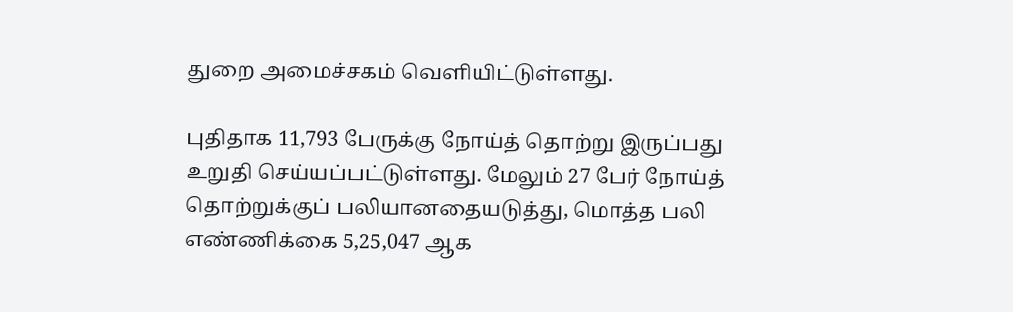துறை அமைச்சகம் வெளியிட்டுள்ளது.

புதிதாக 11,793 பேருக்கு நோய்த் தொற்று இருப்பது உறுதி செய்யப்பட்டுள்ளது. மேலும் 27 பேர் நோய்த் தொற்றுக்குப் பலியானதையடுத்து, மொத்த பலி எண்ணிக்கை 5,25,047 ஆக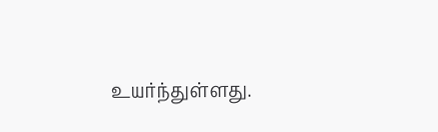உயர்ந்துள்ளது.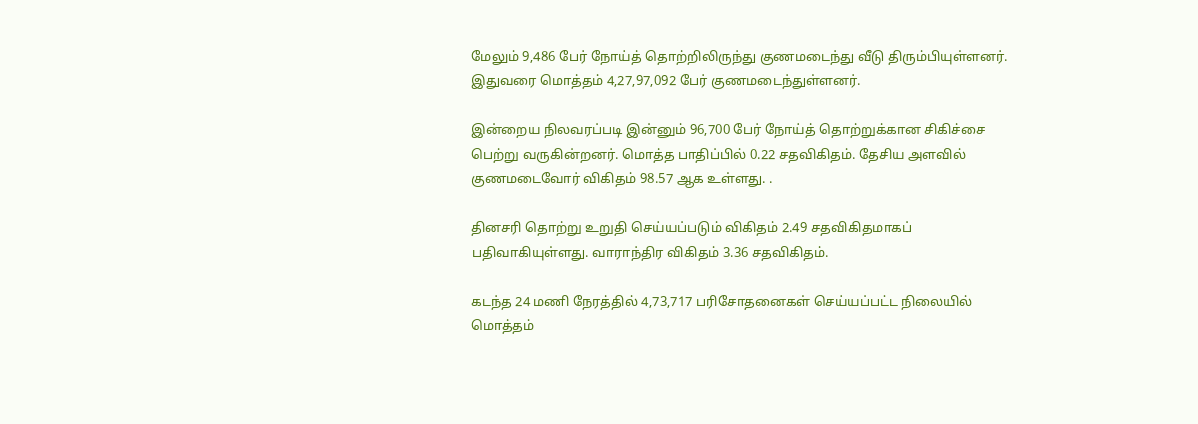மேலும் 9,486 பேர் நோய்த் தொற்றிலிருந்து குணமடைந்து வீடு திரும்பியுள்ளனர். இதுவரை மொத்தம் 4,27,97,092 பேர் குணமடைந்துள்ளனர்.

இன்றைய நிலவரப்படி இன்னும் 96,700 பேர் நோய்த் தொற்றுக்கான சிகிச்சை பெற்று வருகின்றனர். மொத்த பாதிப்பில் 0.22 சதவிகிதம். தேசிய அளவில் குணமடைவோர் விகிதம் 98.57 ஆக உள்ளது. .

தினசரி தொற்று உறுதி செய்யப்படும் விகிதம் 2.49 சதவிகிதமாகப் பதிவாகியுள்ளது. வாராந்திர விகிதம் 3.36 சதவிகிதம்.

கடந்த 24 மணி நேரத்தில் 4,73,717 பரிசோதனைகள் செய்யப்பட்ட நிலையில் மொத்தம்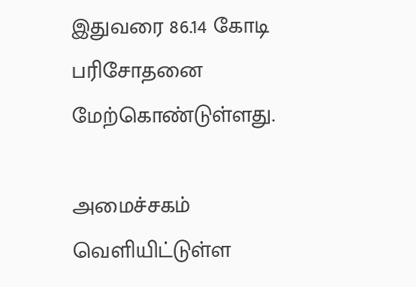இதுவரை 86.14 கோடி பரிசோதனை மேற்கொண்டுள்ளது.

அமைச்சகம் வெளியிட்டுள்ள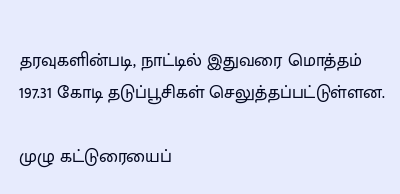தரவுகளின்படி, நாட்டில் இதுவரை மொத்தம் 197.31 கோடி தடுப்பூசிகள் செலுத்தப்பட்டுள்ளன.

முழு கட்டுரையைப்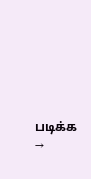படிக்க →